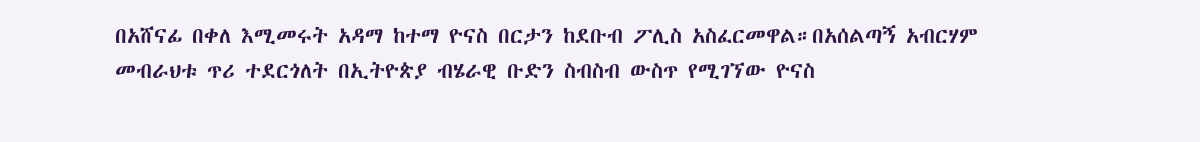በአሸናፊ በቀለ እሚመሩት አዳማ ከተማ ዮናስ በርታን ከደቡብ ፖሊስ አስፈርመዋል።በአሰልጣኝ አብርሃም መብራህቱ ጥሪ ተደርጎለት በኢትዮጵያ ብሄራዊ ቡድን ስብስብ ውስጥ የሚገኘው ዮናስ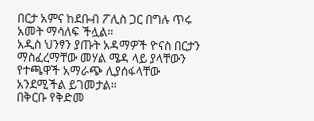በርታ አምና ከደቡብ ፖሊስ ጋር በግሉ ጥሩ አመት ማሳለፍ ችሏል።
አዲስ ህንፃን ያጡት አዳማዎች ዮናስ በርታን ማስፈረማቸው መሃል ሜዳ ላይ ያላቸውን የተጫዋች አማራጭ ሊያሰፋላቸው አንደሚችል ይገመታል።
በቅርቡ የቅድመ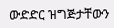ውድድር ዝግጅታቸውን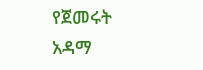የጀመሩት አዳማ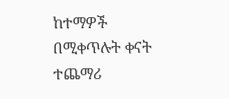ከተማዎች በሚቀጥሉት ቀናት ተጨማሪ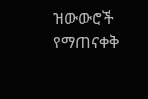ዝውውሮች የማጠናቀቅ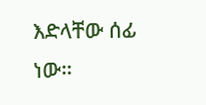እድላቸው ሰፊ ነው።